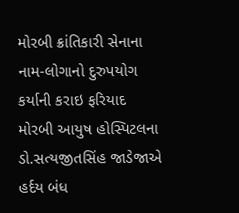મોરબી ક્રાંતિકારી સેનાના નામ-લોગાનો દુરુપયોગ કર્યાની કરાઇ ફરિયાદ મોરબી આયુષ હોસ્પિટલના ડો.સત્યજીતસિંહ જાડેજાએ હર્દય બંધ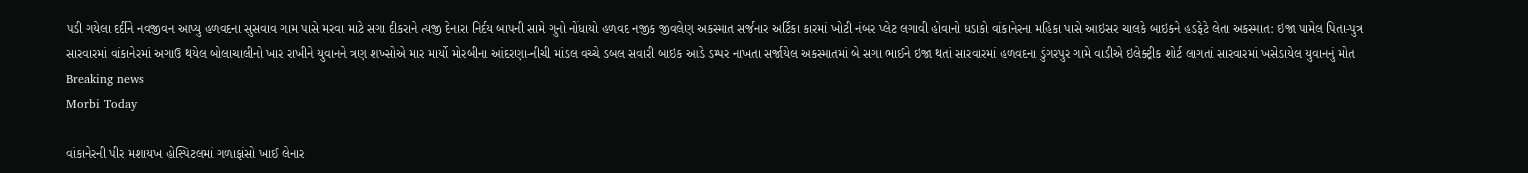પડી ગયેલા દર્દીને નવજીવન આપ્યુ હળવદના સુસવાવ ગામ પાસે મરવા માટે સગા દીકરાને ત્યજી દેનારા નિર્દય બાપની સામે ગુનો નોંધાયો હળવદ નજીક જીવલેણ અકસ્માત સર્જનાર અર્ટિકા કારમાં ખોટી નંબર પ્લેટ લગાવી હોવાનો ધડાકો વાંકાનેરના મહિકા પાસે આઇસર ચાલકે બાઇકને હડફેટે લેતા અકસ્માત: ઇજા પામેલ પિતા-પુત્ર સારવારમાં વાંકાનેરમાં અગાઉ થયેલ બોલાચાલીનો ખાર રાખીને યુવાનને ત્રણ શખ્સોએ માર માર્યો મોરબીના આંદરણા-નીચી માંડલ વચ્ચે ડબલ સવારી બાઇક આડે ડમ્પર નાખતા સર્જાયેલ અકસ્માતમાં બે સગા ભાઈને ઇજા થતાં સારવારમાં હળવદના ડુંગરપુર ગામે વાડીએ ઇલેક્ટ્રીક શોર્ટ લાગતાં સારવારમાં ખસેડાયેલ યુવાનનું મોત
Breaking news
Morbi Today

વાંકાનેરની પીર મશાયખ હોસ્પિટલમાં ગળાફાંસો ખાઈ લેનાર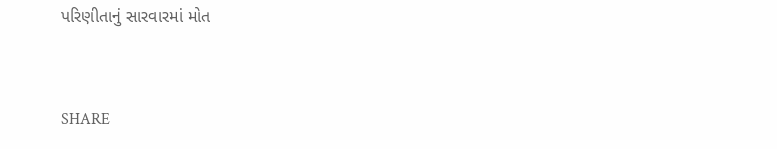પરિણીતાનું સારવારમાં મોત


SHARE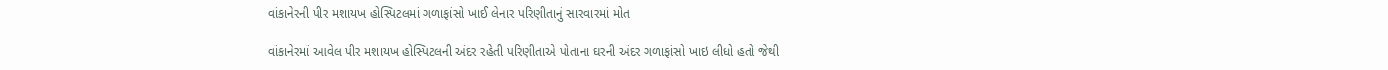વાંકાનેરની પીર મશાયખ હોસ્પિટલમાં ગળાફાંસો ખાઈ લેનાર પરિણીતાનું સારવારમાં મોત

વાંકાનેરમાં આવેલ પીર મશાયખ હોસ્પિટલની અંદર રહેતી પરિણીતાએ પોતાના ઘરની અંદર ગળાફાંસો ખાઇ લીધો હતો જેથી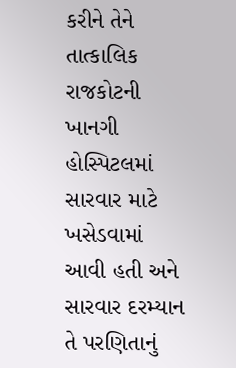કરીને તેને તાત્કાલિક રાજકોટની ખાનગી હોસ્પિટલમાં સારવાર માટે ખસેડવામાં આવી હતી અને સારવાર દરમ્યાન તે પરણિતાનું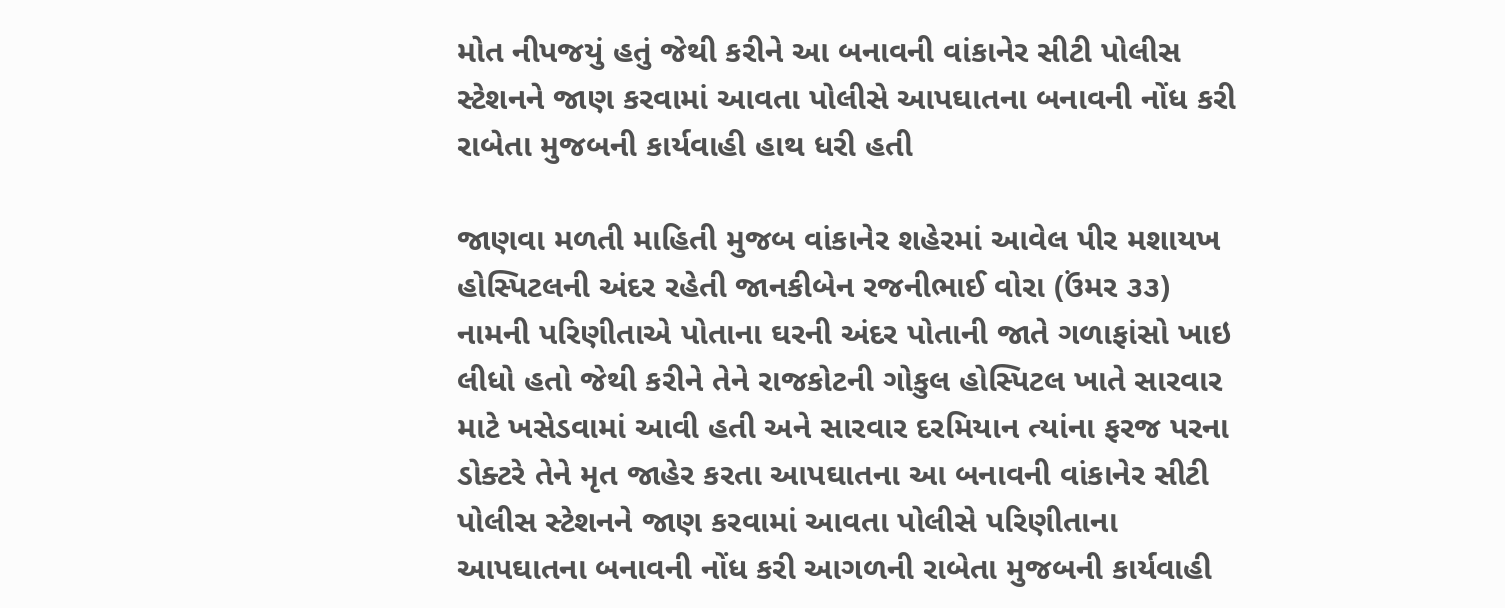મોત નીપજયું હતું જેથી કરીને આ બનાવની વાંકાનેર સીટી પોલીસ સ્ટેશનને જાણ કરવામાં આવતા પોલીસે આપઘાતના બનાવની નોંધ કરી રાબેતા મુજબની કાર્યવાહી હાથ ધરી હતી

જાણવા મળતી માહિતી મુજબ વાંકાનેર શહેરમાં આવેલ પીર મશાયખ હોસ્પિટલની અંદર રહેતી જાનકીબેન રજનીભાઈ વોરા (ઉંમર ૩૩) નામની પરિણીતાએ પોતાના ઘરની અંદર પોતાની જાતે ગળાફાંસો ખાઇ લીધો હતો જેથી કરીને તેને રાજકોટની ગોકુલ હોસ્પિટલ ખાતે સારવાર માટે ખસેડવામાં આવી હતી અને સારવાર દરમિયાન ત્યાંના ફરજ પરના ડોક્ટરે તેને મૃત જાહેર કરતા આપઘાતના આ બનાવની વાંકાનેર સીટી પોલીસ સ્ટેશનને જાણ કરવામાં આવતા પોલીસે પરિણીતાના આપઘાતના બનાવની નોંધ કરી આગળની રાબેતા મુજબની કાર્યવાહી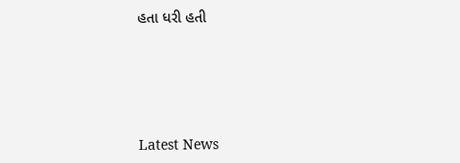હતા ધરી હતી






Latest News